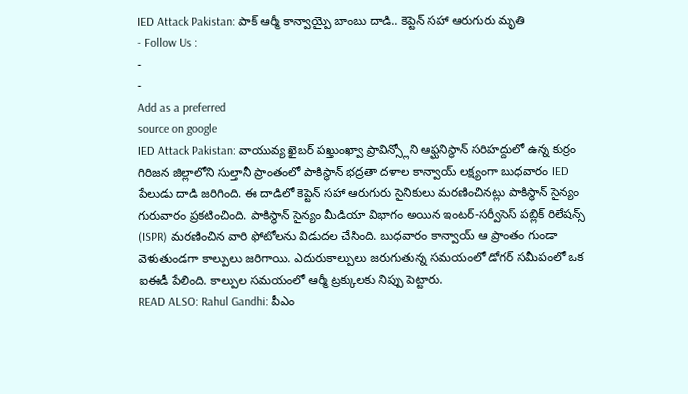IED Attack Pakistan: పాక్ ఆర్మీ కాన్వాయ్పై బాంబు దాడి.. కెప్టెన్ సహా ఆరుగురు మృతి
- Follow Us :
-
-
Add as a preferred
source on google
IED Attack Pakistan: వాయువ్య ఖైబర్ పఖ్తుంఖ్వా ప్రావిన్స్లోని ఆఫ్ఘనిస్థాన్ సరిహద్దులో ఉన్న కుర్రం గిరిజన జిల్లాలోని సుల్తానీ ప్రాంతంలో పాకిస్థాన్ భద్రతా దళాల కాన్వాయ్ లక్ష్యంగా బుధవారం IED పేలుడు దాడి జరిగింది. ఈ దాడిలో కెప్టెన్ సహా ఆరుగురు సైనికులు మరణించినట్లు పాకిస్థాన్ సైన్యం గురువారం ప్రకటించింది. పాకిస్థాన్ సైన్యం మీడియా విభాగం అయిన ఇంటర్-సర్వీసెస్ పబ్లిక్ రిలేషన్స్ (ISPR) మరణించిన వారి ఫోటోలను విడుదల చేసింది. బుధవారం కాన్వాయ్ ఆ ప్రాంతం గుండా వెళుతుండగా కాల్పులు జరిగాయి. ఎదురుకాల్పులు జరుగుతున్న సమయంలో డోగర్ సమీపంలో ఒక ఐఈడీ పేలింది. కాల్పుల సమయంలో ఆర్మీ ట్రక్కులకు నిప్పు పెట్టారు.
READ ALSO: Rahul Gandhi: పీఎం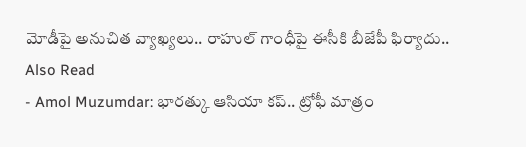మోడీపై అనుచిత వ్యాఖ్యలు.. రాహుల్ గాంధీపై ఈసీకి బీజేపీ ఫిర్యాదు..
Also Read
- Amol Muzumdar: భారత్కు ఆసియా కప్.. ట్రోఫీ మాత్రం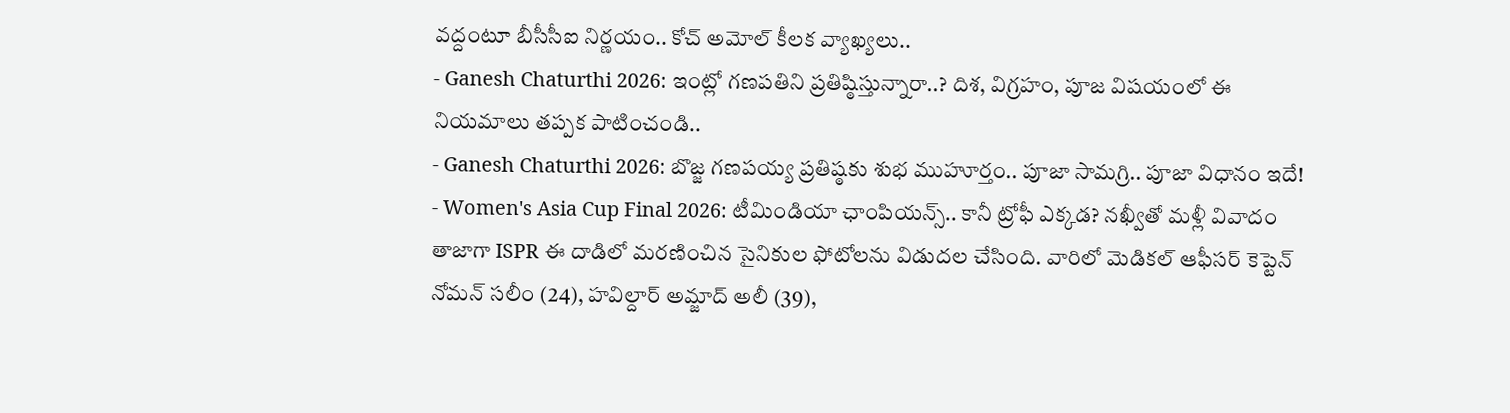వద్దంటూ బీసీసీఐ నిర్ణయం.. కోచ్ అమోల్ కీలక వ్యాఖ్యలు..
- Ganesh Chaturthi 2026: ఇంట్లో గణపతిని ప్రతిష్ఠిస్తున్నారా..? దిశ, విగ్రహం, పూజ విషయంలో ఈ నియమాలు తప్పక పాటించండి..
- Ganesh Chaturthi 2026: బొజ్జ గణపయ్య ప్రతిష్ఠకు శుభ ముహూర్తం.. పూజా సామగ్రి.. పూజా విధానం ఇదే!
- Women's Asia Cup Final 2026: టీమిండియా ఛాంపియన్స్.. కానీ ట్రోఫీ ఎక్కడ? నఖ్వీతో మళ్లీ వివాదం
తాజాగా ISPR ఈ దాడిలో మరణించిన సైనికుల ఫోటోలను విడుదల చేసింది. వారిలో మెడికల్ ఆఫీసర్ కెప్టెన్ నోమన్ సలీం (24), హవిల్దార్ అమ్జాద్ అలీ (39),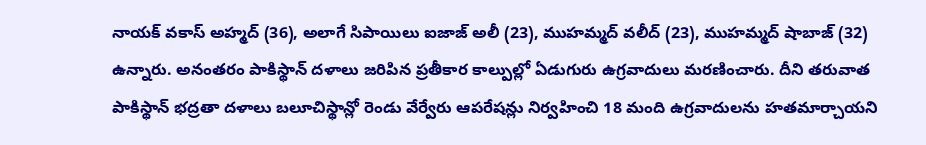నాయక్ వకాస్ అహ్మద్ (36), అలాగే సిపాయిలు ఐజాజ్ అలీ (23), ముహమ్మద్ వలీద్ (23), ముహమ్మద్ షాబాజ్ (32) ఉన్నారు. అనంతరం పాకిస్థాన్ దళాలు జరిపిన ప్రతీకార కాల్పుల్లో ఏడుగురు ఉగ్రవాదులు మరణించారు. దీని తరువాత పాకిస్థాన్ భద్రతా దళాలు బలూచిస్థాన్లో రెండు వేర్వేరు ఆపరేషన్లు నిర్వహించి 18 మంది ఉగ్రవాదులను హతమార్చాయని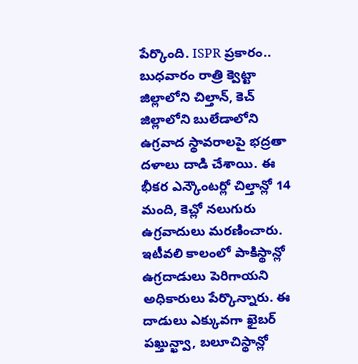పేర్కొంది. ISPR ప్రకారం.. బుధవారం రాత్రి క్వెట్టా జిల్లాలోని చిల్తాన్, కెచ్ జిల్లాలోని బులేడాలోని ఉగ్రవాద స్థావరాలపై భద్రతా దళాలు దాడి చేశాయి. ఈ భీకర ఎన్కౌంటర్లో చిల్తాన్లో 14 మంది, కెచ్లో నలుగురు ఉగ్రవాదులు మరణించారు.
ఇటీవలి కాలంలో పాకిస్థాన్లో ఉగ్రదాడులు పెరిగాయని అధికారులు పేర్కొన్నారు. ఈ దాడులు ఎక్కువగా ఖైబర్ పఖ్తున్ఖ్వా, బలూచిస్థాన్లో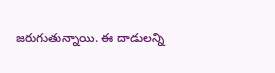జరుగుతున్నాయి. ఈ దాడులన్ని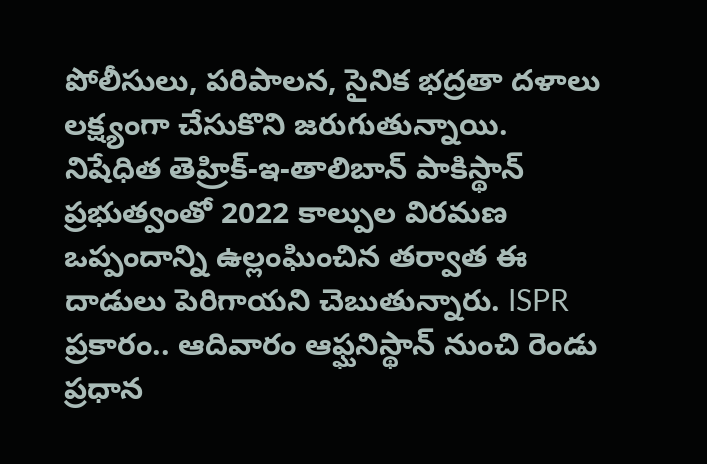పోలీసులు, పరిపాలన, సైనిక భద్రతా దళాలు లక్ష్యంగా చేసుకొని జరుగుతున్నాయి. నిషేధిత తెహ్రిక్-ఇ-తాలిబాన్ పాకిస్థాన్ ప్రభుత్వంతో 2022 కాల్పుల విరమణ ఒప్పందాన్ని ఉల్లంఘించిన తర్వాత ఈ దాడులు పెరిగాయని చెబుతున్నారు. ISPR ప్రకారం.. ఆదివారం ఆఫ్ఘనిస్థాన్ నుంచి రెండు ప్రధాన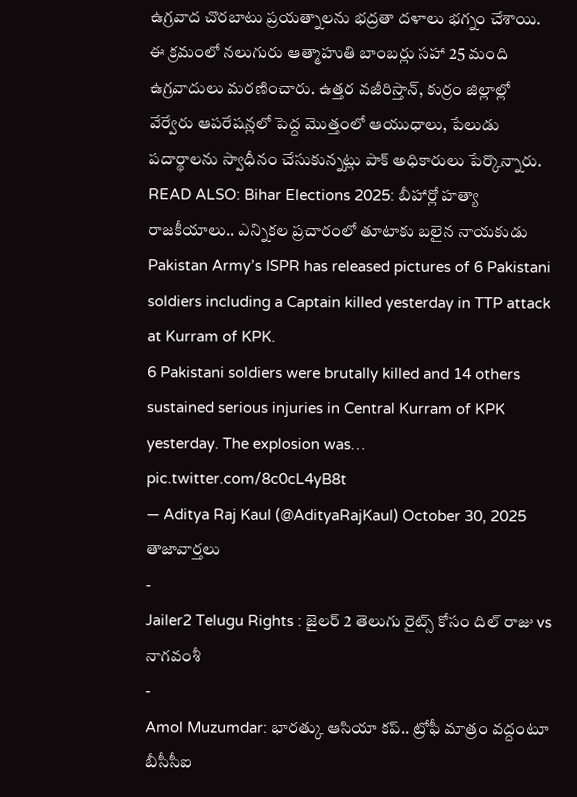ఉగ్రవాద చొరబాటు ప్రయత్నాలను భద్రతా దళాలు భగ్నం చేశాయి. ఈ క్రమంలో నలుగురు ఆత్మాహుతి బాంబర్లు సహా 25 మంది ఉగ్రవాదులు మరణించారు. ఉత్తర వజీరిస్తాన్, కుర్రం జిల్లాల్లో వేర్వేరు ఆపరేషన్లలో పెద్ద మొత్తంలో ఆయుధాలు, పేలుడు పదార్థాలను స్వాధీనం చేసుకున్నట్లు పాక్ అధికారులు పేర్కొన్నారు.
READ ALSO: Bihar Elections 2025: బీహార్లో హత్యా రాజకీయాలు.. ఎన్నికల ప్రచారంలో తూటాకు బలైన నాయకుడు
Pakistan Army’s ISPR has released pictures of 6 Pakistani soldiers including a Captain killed yesterday in TTP attack at Kurram of KPK.
6 Pakistani soldiers were brutally killed and 14 others sustained serious injuries in Central Kurram of KPK yesterday. The explosion was… pic.twitter.com/8c0cL4yB8t
— Aditya Raj Kaul (@AdityaRajKaul) October 30, 2025
తాజావార్తలు
-
Jailer2 Telugu Rights : జైలర్ 2 తెలుగు రైట్స్ కోసం దిల్ రాజు vs నాగవంశీ
-
Amol Muzumdar: భారత్కు ఆసియా కప్.. ట్రోఫీ మాత్రం వద్దంటూ బీసీసీఐ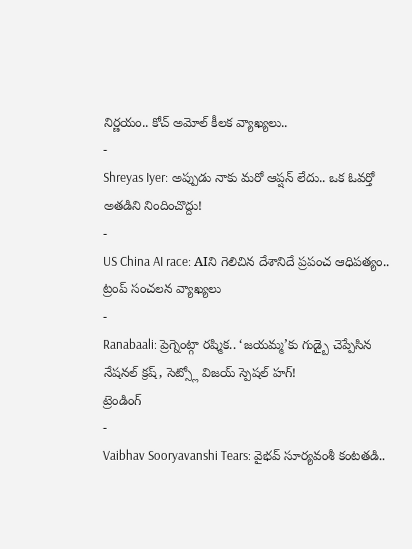నిర్ణయం.. కోచ్ అమోల్ కీలక వ్యాఖ్యలు..
-
Shreyas Iyer: అప్పుడు నాకు మరో ఆప్షన్ లేదు.. ఒక ఓవర్తో అతడిని నిందించొద్దు!
-
US China AI race: AIని గెలిచిన దేశానిదే ప్రపంచ ఆధిపత్యం.. ట్రంప్ సంచలన వ్యాఖ్యలు
-
Ranabaali: ప్రెగ్నెంట్గా రష్మిక.. ‘జయమ్మ’కు గుడ్బై చెప్పేసిన నేషనల్ క్రష్, సెట్స్లో విజయ్ స్పెషల్ హగ్!
ట్రెండింగ్
-
Vaibhav Sooryavanshi Tears: వైభవ్ సూర్యవంశీ కంటతడి..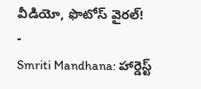వీడియో, ఫొటోస్ వైరల్!
-
Smriti Mandhana: హార్డెస్ట్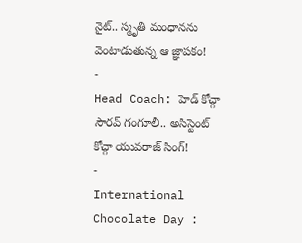నైట్.. స్మృతి మంధానను వెంటాడుతున్న ఆ జ్ఞాపకం!
-
Head Coach: హెడ్ కోచ్గా సౌరవ్ గంగూలీ.. అసిస్టెంట్ కోచ్గా యువరాజ్ సింగ్!
-
International Chocolate Day :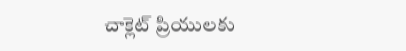చాక్లెట్ ప్రియులకు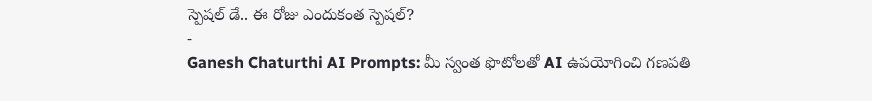స్పెషల్ డే.. ఈ రోజు ఎందుకంత స్పెషల్?
-
Ganesh Chaturthi AI Prompts: మీ స్వంత ఫొటోలతో AI ఉపయోగించి గణపతి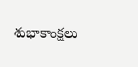శుభాకాంక్షలు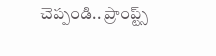చెప్పండి.. ప్రాంప్ట్స్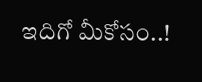ఇదిగో మీకోసం..!